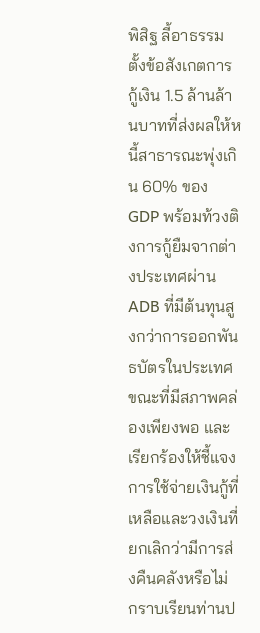พิสิฐ ลี้อาธรรม ตั้งข้อสังเกตการกู้เงิน 1.5 ล้านล้านบาทที่ส่งผลให้หนี้สาธารณะพุ่งเกิน 60% ของ GDP พร้อมท้วงติงการกู้ยืมจากต่างประเทศผ่าน ADB ที่มีต้นทุนสูงกว่าการออกพันธบัตรในประเทศ ขณะที่มีสภาพคล่องเพียงพอ และเรียกร้องให้ชี้แจงการใช้จ่ายเงินกู้ที่เหลือและวงเงินที่ยกเลิกว่ามีการส่งคืนคลังหรือไม่
กราบเรียนท่านป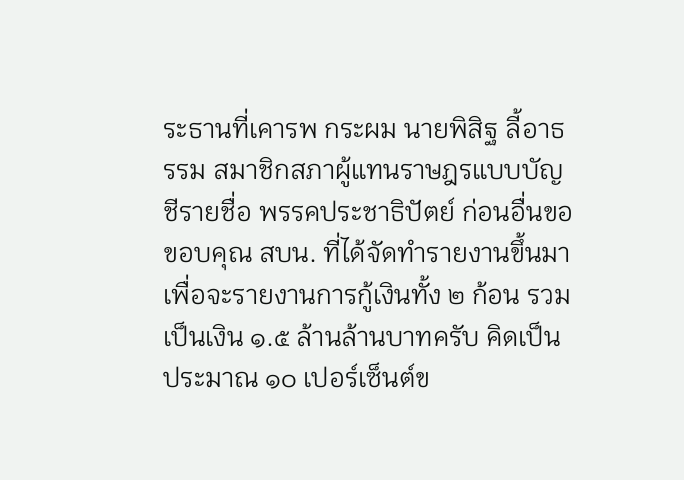ระธานที่เคารพ กระผม นายพิสิฐ ลี้อาธรรม สมาชิกสภาผู้แทนราษฎรแบบบัญชีรายชื่อ พรรคประชาธิปัตย์ ก่อนอื่นขอขอบคุณ สบน. ที่ได้จัดทำรายงานขึ้นมาเพื่อจะรายงานการกู้เงินทั้ง ๒ ก้อน รวมเป็นเงิน ๑.๕ ล้านล้านบาทครับ คิดเป็นประมาณ ๑๐ เปอร์เซ็นต์ข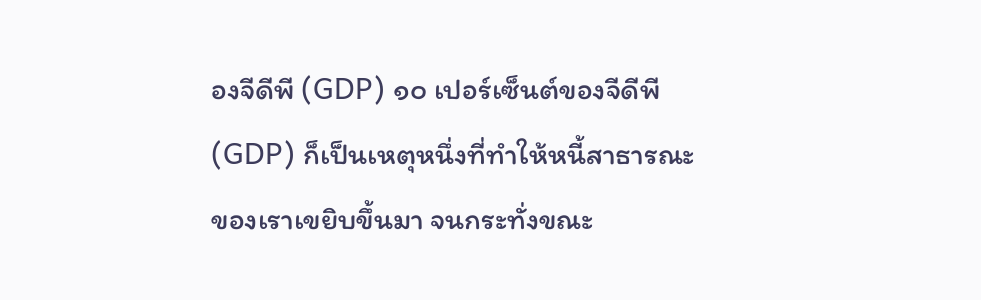องจีดีพี (GDP) ๑๐ เปอร์เซ็นต์ของจีดีพี (GDP) ก็เป็นเหตุหนึ่งที่ทำให้หนี้สาธารณะของเราเขยิบขึ้นมา จนกระทั่งขณะ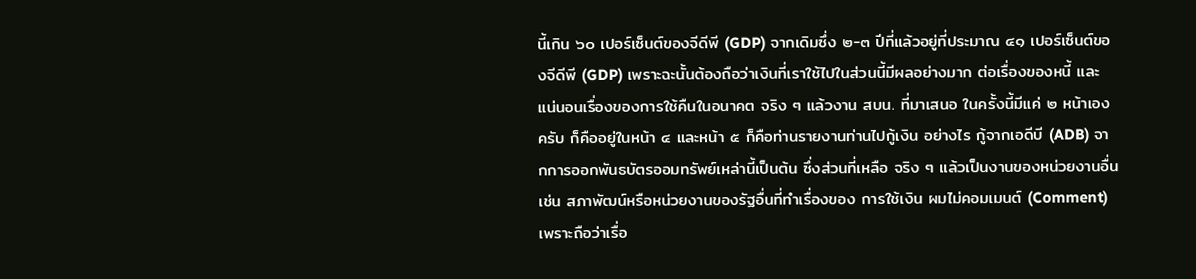นี้เกิน ๖๐ เปอร์เซ็นต์ของจีดีพี (GDP) จากเดิมซึ่ง ๒-๓ ปีที่แล้วอยู่ที่ประมาณ ๔๑ เปอร์เซ็นต์ของจีดีพี (GDP) เพราะฉะนั้นต้องถือว่าเงินที่เราใช้ไปในส่วนนี้มีผลอย่างมาก ต่อเรื่องของหนี้ และแน่นอนเรื่องของการใช้คืนในอนาคต จริง ๆ แล้วงาน สบน. ที่มาเสนอ ในครั้งนี้มีแค่ ๒ หน้าเองครับ ก็คืออยู่ในหน้า ๔ และหน้า ๕ ก็คือท่านรายงานท่านไปกู้เงิน อย่างไร กู้จากเอดีบี (ADB) จากการออกพันธบัตรออมทรัพย์เหล่านี้เป็นต้น ซึ่งส่วนที่เหลือ จริง ๆ แล้วเป็นงานของหน่วยงานอื่น เช่น สภาพัฒน์หรือหน่วยงานของรัฐอื่นที่ทำเรื่องของ การใช้เงิน ผมไม่คอมเมนต์ (Comment) เพราะถือว่าเรื่อ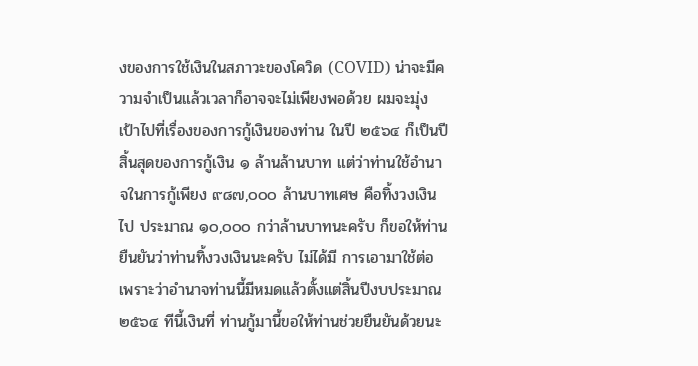งของการใช้เงินในสภาวะของโควิด (COVID) น่าจะมีความจำเป็นแล้วเวลาก็อาจจะไม่เพียงพอด้วย ผมจะมุ่งเป้าไปที่เรื่องของการกู้เงินของท่าน ในปี ๒๕๖๔ ก็เป็นปีสิ้นสุดของการกู้เงิน ๑ ล้านล้านบาท แต่ว่าท่านใช้อำนาจในการกู้เพียง ๙๘๗,๐๐๐ ล้านบาทเศษ คือทิ้งวงเงินไป ประมาณ ๑๐,๐๐๐ กว่าล้านบาทนะครับ ก็ขอให้ท่านยืนยันว่าท่านทิ้งวงเงินนะครับ ไม่ได้มี การเอามาใช้ต่อ เพราะว่าอำนาจท่านนี้มีหมดแล้วตั้งแต่สิ้นปีงบประมาณ ๒๕๖๔ ทีนี้เงินที่ ท่านกู้มานี้ขอให้ท่านช่วยยืนยันด้วยนะ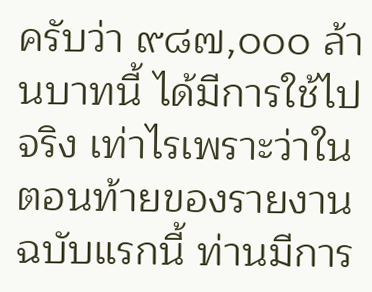ครับว่า ๙๘๗,๐๐๐ ล้านบาทนี้ ได้มีการใช้ไปจริง เท่าไรเพราะว่าในตอนท้ายของรายงานฉบับแรกนี้ ท่านมีการ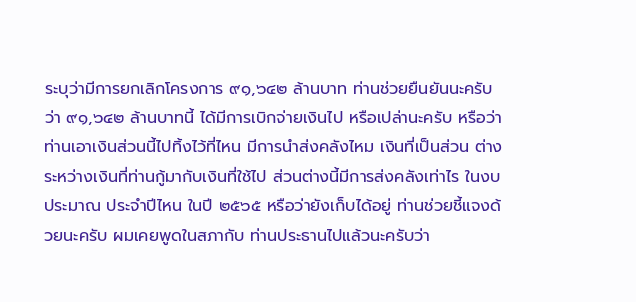ระบุว่ามีการยกเลิกโครงการ ๙๑,๖๔๒ ล้านบาท ท่านช่วยยืนยันนะครับว่า ๙๑,๖๔๒ ล้านบาทนี้ ได้มีการเบิกจ่ายเงินไป หรือเปล่านะครับ หรือว่าท่านเอาเงินส่วนนี้ไปทิ้งไว้ที่ไหน มีการนำส่งคลังไหม เงินที่เป็นส่วน ต่างระหว่างเงินที่ท่านกู้มากับเงินที่ใช้ไป ส่วนต่างนี้มีการส่งคลังเท่าไร ในงบประมาณ ประจำปีไหน ในปี ๒๕๖๕ หรือว่ายังเก็บได้อยู่ ท่านช่วยชี้แจงด้วยนะครับ ผมเคยพูดในสภากับ ท่านประธานไปแล้วนะครับว่า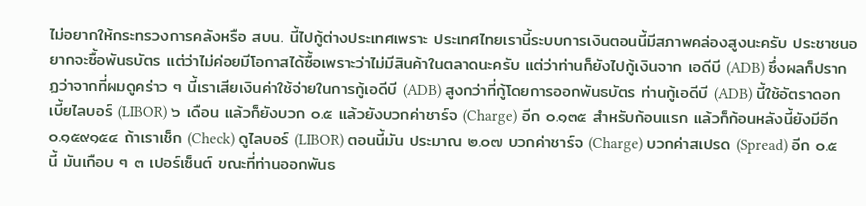ไม่อยากให้กระทรวงการคลังหรือ สบน. นี้ไปกู้ต่างประเทศเพราะ ประเทศไทยเรานี้ระบบการเงินตอนนี้มีสภาพคล่องสูงนะครับ ประชาชนอยากจะซื้อพันธบัตร แต่ว่าไม่ค่อยมีโอกาสได้ซื้อเพราะว่าไม่มีสินค้าในตลาดนะครับ แต่ว่าท่านก็ยังไปกู้เงินจาก เอดีบี (ADB) ซึ่งผลก็ปรากฏว่าจากที่ผมดูคร่าว ๆ นี้เราเสียเงินค่าใช้จ่ายในการกู้เอดีบี (ADB) สูงกว่าที่กู้โดยการออกพันธบัตร ท่านกู้เอดีบี (ADB) นี้ใช้อัตราดอกเบี้ยไลบอร์ (LIBOR) ๖ เดือน แล้วก็ยังบวก ๐.๕ แล้วยังบวกค่าชาร์จ (Charge) อีก ๐.๑๓๕ สำหรับก้อนแรก แล้วก็ก้อนหลังนี้ยังมีอีก ๐.๑๕๙๑๕๔ ถ้าเราเช็ก (Check) ดูไลบอร์ (LIBOR) ตอนนี้มัน ประมาณ ๒.๐๗ บวกค่าชาร์จ (Charge) บวกค่าสเปรด (Spread) อีก ๐.๕ นี้ มันเกือบ ๆ ๓ เปอร์เซ็นต์ ขณะที่ท่านออกพันธ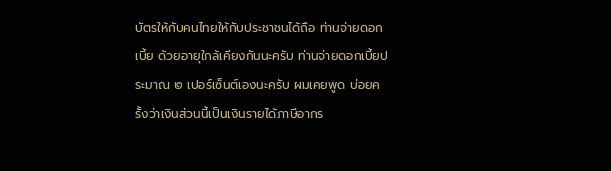บัตรให้กับคนไทยให้กับประชาชนได้ถือ ท่านจ่ายดอกเบี้ย ด้วยอายุใกล้เคียงกันนะครับ ท่านจ่ายดอกเบี้ยประมาณ ๒ เปอร์เซ็นต์เองนะครับ ผมเคยพูด บ่อยครั้งว่าเงินส่วนนี้เป็นเงินรายได้ภาษีอากร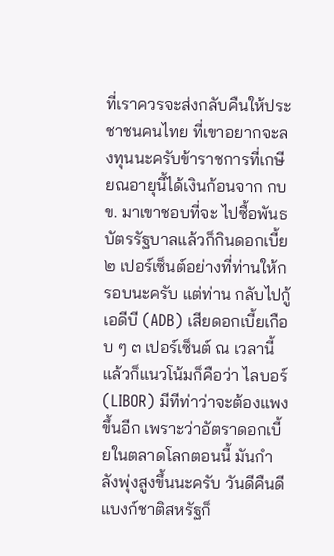ที่เราควรจะส่งกลับคืนให้ประชาชนคนไทย ที่เขาอยากจะลงทุนนะครับข้าราชการที่เกษียณอายุนี้ได้เงินก้อนจาก กบข. มาเขาชอบที่จะ ไปซื้อพันธบัตรรัฐบาลแล้วก็กินดอกเบี้ย ๒ เปอร์เซ็นต์อย่างที่ท่านให้กรอบนะครับ แต่ท่าน กลับไปกู้เอดีบี (ADB) เสียดอกเบี้ยเกือบ ๆ ๓ เปอร์เซ็นต์ ณ เวลานี้ แล้วก็แนวโน้มก็คือว่า ไลบอร์ (LIBOR) มีทีท่าว่าจะต้องแพงขึ้นอีก เพราะว่าอัตราดอกเบี้ยในตลาดโลกตอนนี้ มันกำลังพุ่งสูงขึ้นนะครับ วันดีคืนดีแบงก์ชาติสหรัฐก็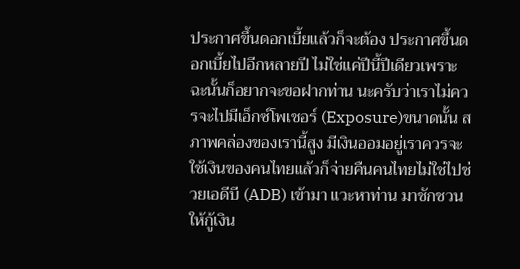ประกาศขึ้นดอกเบี้ยแล้วก็จะต้อง ประกาศขึ้นดอกเบี้ยไปอีกหลายปี ไม่ใช่แค่ปีนี้ปีเดียวเพราะฉะนั้นก็อยากจะขอฝากท่าน นะครับว่าเราไม่ควรจะไปมีเอ็กซ์โพเชอร์ (Exposure)ขนาดนั้น สภาพคล่องของเรานี้สูง มีเงินออมอยู่เราควรจะใช้เงินของคนไทยแล้วก็จ่ายคืนคนไทยไม่ใช่ไปช่วยเอดีบี (ADB) เข้ามา แวะหาท่าน มาชักชวนให้กู้เงิน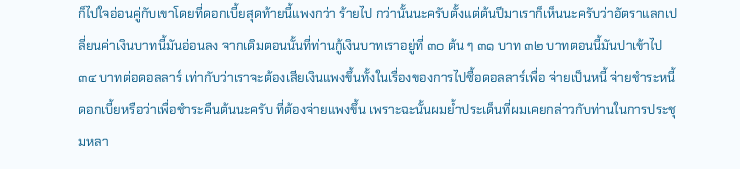ก็ไปใจอ่อนคู่กับเขาโดยที่ดอกเบี้ยสุดท้ายนี้แพงกว่า ร้ายไป กว่านั้นนะครับตั้งแต่ต้นปีมาเราก็เห็นนะครับว่าอัตราแลกเปลี่ยนค่าเงินบาทนี้มันอ่อนลง จากเดิมตอนนั้นที่ท่านกู้เงินบาทเราอยู่ที่ ๓๐ ต้น ๆ ๓๑ บาท ๓๒ บาทตอนนี้มันปาเข้าไป ๓๔ บาทต่อดอลลาร์ เท่ากับว่าเราจะต้องเสียเงินแพงขึ้นทั้งในเรื่องของการไปซื้อดอลลาร์เพื่อ จ่ายเป็นหนี้ จ่ายชำระหนี้ดอกเบี้ยหรือว่าเพื่อชำระคืนต้นนะครับ ที่ต้องจ่ายแพงขึ้น เพราะฉะนั้นผมย้ำประเด็นที่ผมเคยกล่าวกับท่านในการประชุมหลา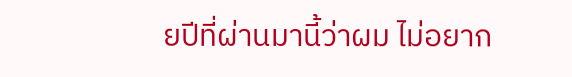ยปีที่ผ่านมานี้ว่าผม ไม่อยาก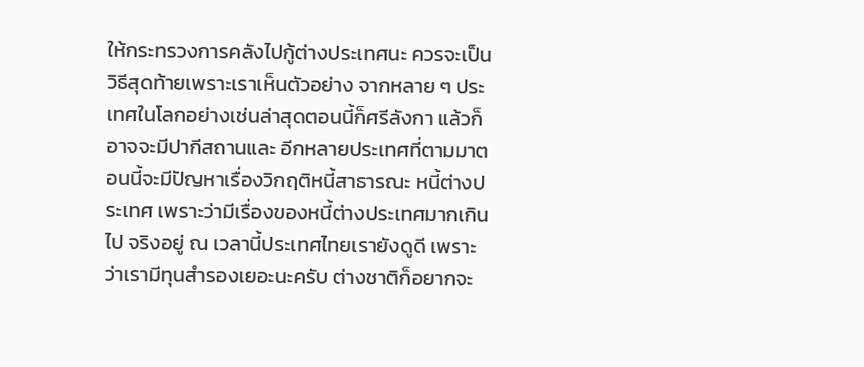ให้กระทรวงการคลังไปกู้ต่างประเทศนะ ควรจะเป็นวิธีสุดท้ายเพราะเราเห็นตัวอย่าง จากหลาย ๆ ประเทศในโลกอย่างเช่นล่าสุดตอนนี้ก็ศรีลังกา แล้วก็อาจจะมีปากีสถานและ อีกหลายประเทศที่ตามมาตอนนี้จะมีปัญหาเรื่องวิกฤติหนี้สาธารณะ หนี้ต่างประเทศ เพราะว่ามีเรื่องของหนี้ต่างประเทศมากเกินไป จริงอยู่ ณ เวลานี้ประเทศไทยเรายังดูดี เพราะว่าเรามีทุนสำรองเยอะนะครับ ต่างชาติก็อยากจะ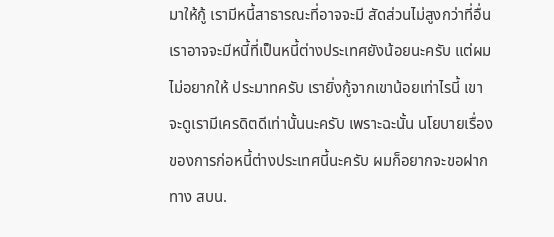มาให้กู้ เรามีหนี้สาธารณะที่อาจจะมี สัดส่วนไม่สูงกว่าที่อื่น เราอาจจะมีหนี้ที่เป็นหนี้ต่างประเทศยังน้อยนะครับ แต่ผมไม่อยากให้ ประมาทครับ เรายิ่งกู้จากเขาน้อยเท่าไรนี้ เขาจะดูเรามีเครดิตดีเท่านั้นนะครับ เพราะฉะนั้น นโยบายเรื่องของการก่อหนี้ต่างประเทศนี้นะครับ ผมก็อยากจะขอฝากทาง สบน.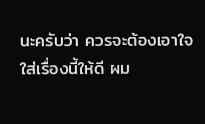นะครับว่า ควรจะต้องเอาใจใส่เรื่องนี้ให้ดี ผม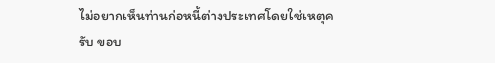ไม่อยากเห็นท่านก่อหนี้ต่างประเทศโดยใช่เหตุครับ ขอบ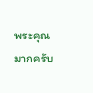พระคุณมากครับ